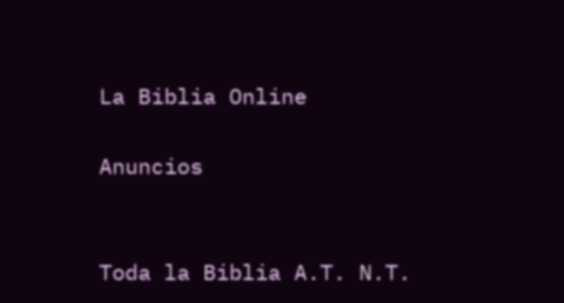La Biblia Online

Anuncios


Toda la Biblia A.T. N.T.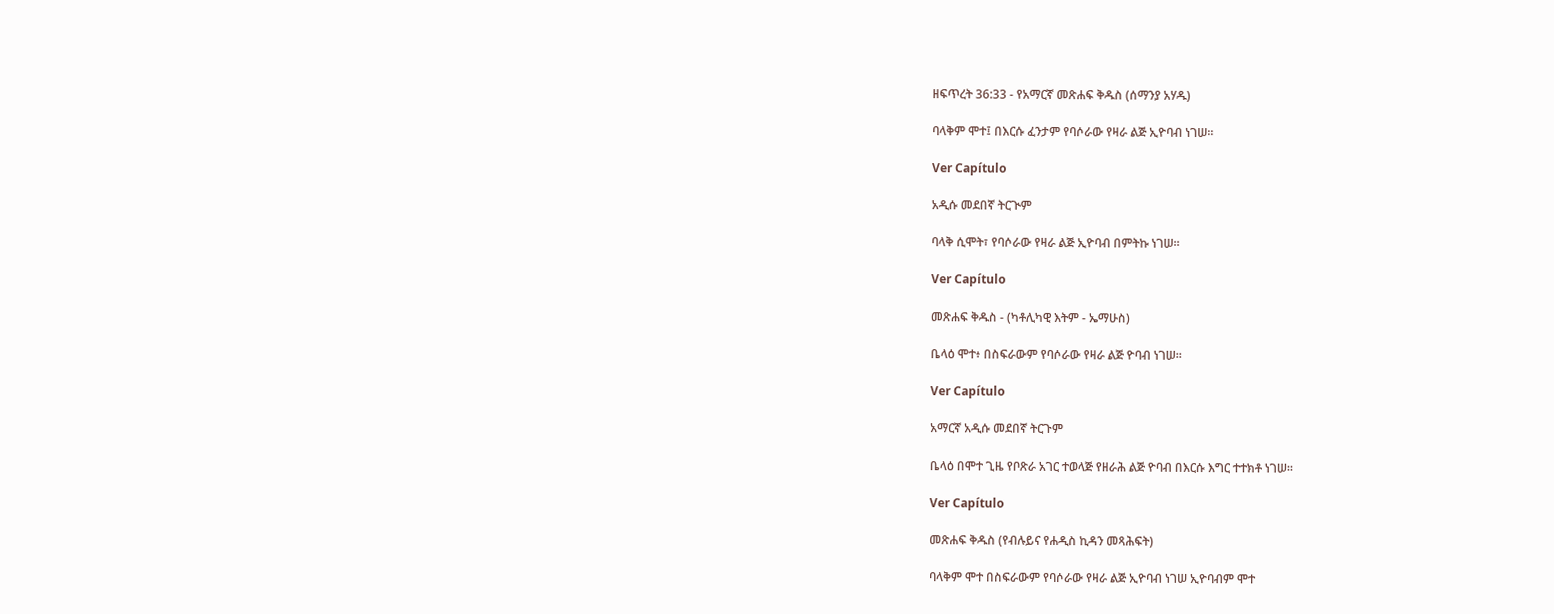ዘፍጥረት 36:33 - የአማርኛ መጽሐፍ ቅዱስ (ሰማንያ አሃዱ)

ባላቅም ሞተ፤ በእርሱ ፈንታም የባሶራው የዛራ ልጅ ኢዮባብ ነገሠ።

Ver Capítulo

አዲሱ መደበኛ ትርጒም

ባላቅ ሲሞት፣ የባሶራው የዛራ ልጅ ኢዮባብ በምትኩ ነገሠ።

Ver Capítulo

መጽሐፍ ቅዱስ - (ካቶሊካዊ እትም - ኤማሁስ)

ቤላዕ ሞተ፥ በስፍራውም የባሶራው የዛራ ልጅ ዮባብ ነገሠ።

Ver Capítulo

አማርኛ አዲሱ መደበኛ ትርጉም

ቤላዕ በሞተ ጊዜ የቦጽራ አገር ተወላጅ የዘራሕ ልጅ ዮባብ በእርሱ እግር ተተክቶ ነገሠ።

Ver Capítulo

መጽሐፍ ቅዱስ (የብሉይና የሐዲስ ኪዳን መጻሕፍት)

ባላቅም ሞተ በስፍራውም የባሶራው የዛራ ልጅ ኢዮባብ ነገሠ ኢዮባብም ሞተ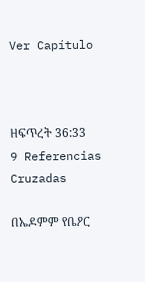Ver Capítulo



ዘፍጥረት 36:33
9 Referencias Cruzadas

በኤዶምም የቤዖር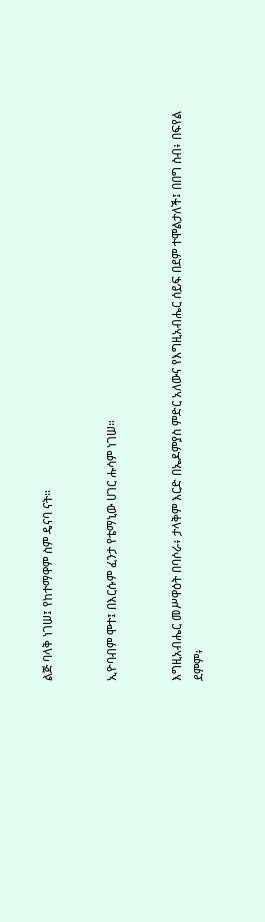ልጅ ባላቅ ነገሠ፤ የከተማዋም ስም ዴናባ ናት።


ኢዮባብም ሞተ፤ በእርሱም ፈንታ የቴማኒው ሀገር ሑሳም ነገሠ።


እግዚአብሔር መሥዋዕት በባሶራ፥ ታላቅም እርድ በኤዶምያስ ምድር አለውና የእግዚአብሔር ሰይፍ በደም ተሞልታለች፤ በበግ ስብ፥ በፍየል ደምም፥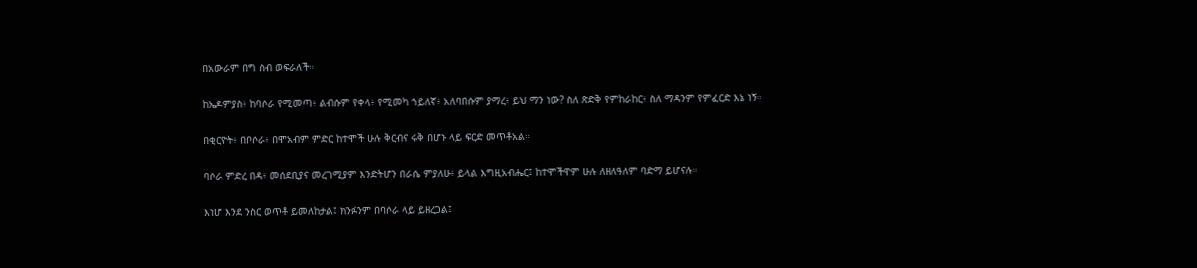በአውራም በግ ስብ ወፍራለች።


ከኤዶምያስ፥ ከባሶራ የሚመጣ፥ ልብሱም የቀላ፥ የሚመካ ኀይለኛ፥ አለባበሱም ያማረ፥ ይህ ማን ነው? ስለ ጽድቅ የምከራከር፥ ስለ ማዳንም የምፈርድ እኔ ነኝ።


በቂርዮት፥ በቦሶራ፥ በሞአብም ምድር ከተሞች ሁሉ ቅርብና ሩቅ በሆኑ ላይ ፍርድ መጥቶአል።


ባሶራ ምድረ በዳ፥ መሰደቢያና መረገሚያም እንድትሆን በራሴ ምያለሁ፥ ይላል እግዚአብሔር፤ ከተሞችዋም ሁሉ ለዘለዓለም ባድማ ይሆናሉ።


እነሆ እንደ ንስር ወጥቶ ይመለከታል፤ ክንፉንም በባሶራ ላይ ይዘረጋል፤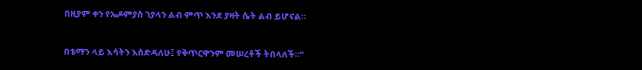በዚያም ቀን የኤዶምያስ ኀያላን ልብ ምጥ እንደ ያዛት ሴት ልብ ይሆናል።


በቴማን ላይ እሳትን እሰድዳለሁ፤ የቅጥርዋንም መሠረቶች ትበላለች።”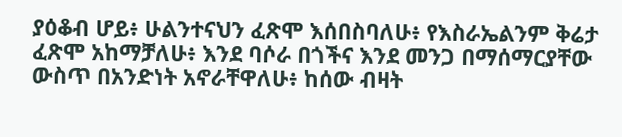ያዕቆብ ሆይ፥ ሁልንተናህን ፈጽሞ እሰበስባለሁ፥ የእስራኤልንም ቅሬታ ፈጽሞ አከማቻለሁ፥ እንደ ባሶራ በጎችና እንደ መንጋ በማሰማርያቸው ውስጥ በአንድነት አኖራቸዋለሁ፥ ከሰው ብዛት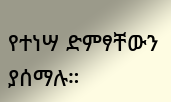የተነሣ ድምፃቸውን ያሰማሉ።